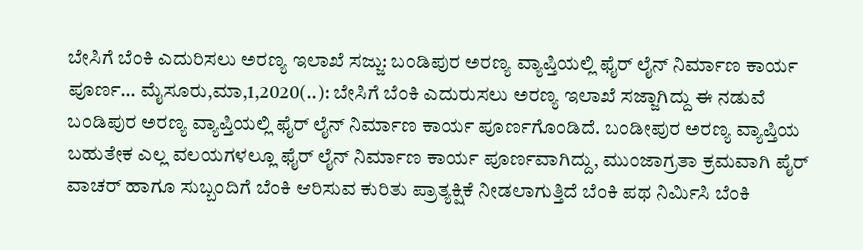ಬೇಸಿಗೆ ಬೆಂಕಿ ಎದುರಿಸಲು ಅರಣ್ಯ ಇಲಾಖೆ ಸಜ್ಜು: ಬಂಡಿಪುರ ಅರಣ್ಯ ವ್ಯಾಪ್ತಿಯಲ್ಲಿ ಫೈರ್ ಲೈನ್ ನಿರ್ಮಾಣ ಕಾರ್ಯ ಪೂರ್ಣ… ಮೈಸೂರು,ಮಾ,1,2020(..): ಬೇಸಿಗೆ ಬೆಂಕಿ ಎದುರುಸಲು ಅರಣ್ಯ ಇಲಾಖೆ ಸಜ್ಜಾಗಿದ್ದು ಈ ನಡುವೆ ಬಂಡಿಪುರ ಅರಣ್ಯ ವ್ಯಾಪ್ತಿಯಲ್ಲಿ ಫೈರ್ ಲೈನ್ ನಿರ್ಮಾಣ ಕಾರ್ಯ ಪೂರ್ಣಗೊಂಡಿದೆ. ಬಂಡೀಪುರ ಅರಣ್ಯ ವ್ಯಾಪ್ತಿಯ ಬಹುತೇಕ ಎಲ್ಲ ವಲಯಗಳಲ್ಲೂ ಫೈರ್ ಲೈನ್ ನಿರ್ಮಾಣ ಕಾರ್ಯ ಪೂರ್ಣವಾಗಿದ್ದು, ಮುಂಜಾಗ್ರತಾ ಕ್ರಮವಾಗಿ ಪೈರ್ ವಾಚರ್ ಹಾಗೂ ಸುಬ್ಬಂದಿಗೆ ಬೆಂಕಿ ಆರಿಸುವ ಕುರಿತು ಪ್ರಾತ್ಯಕ್ಷಿಕೆ ನೀಡಲಾಗುತ್ತಿದೆ ಬೆಂಕಿ ಪಥ ನಿರ್ಮಿಸಿ ಬೆಂಕಿ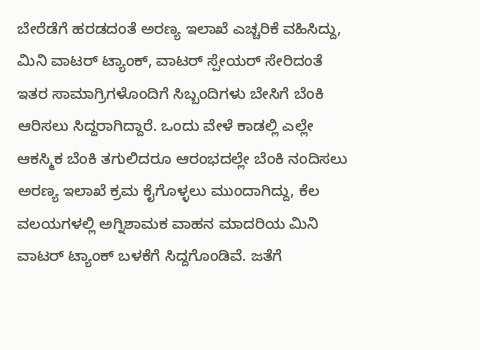ಬೇರೆಡೆಗೆ ಹರಡದಂತೆ ಅರಣ್ಯ ಇಲಾಖೆ ಎಚ್ಚರಿಕೆ ವಹಿಸಿದ್ದು, ಮಿನಿ ವಾಟರ್ ಟ್ಯಾಂಕ್, ವಾಟರ್ ಸ್ಪೇಯರ್ ಸೇರಿದಂತೆ ಇತರ ಸಾಮಾಗ್ರಿಗಳೊಂದಿಗೆ ಸಿಬ್ಬಂದಿಗಳು ಬೇಸಿಗೆ ಬೆಂಕಿ ಆರಿಸಲು ಸಿದ್ದರಾಗಿದ್ದಾರೆ. ಒಂದು ವೇಳೆ ಕಾಡಲ್ಲಿ ಎಲ್ಲೇ ಆಕಸ್ಮಿಕ ಬೆಂಕಿ ತಗುಲಿದರೂ ಆರಂಭದಲ್ಲೇ ಬೆಂಕಿ ನಂದಿಸಲು ಅರಣ್ಯ ಇಲಾಖೆ ಕ್ರಮ ಕೈಗೊಳ್ಳಲು ಮುಂದಾಗಿದ್ದು, ಕೆಲ ವಲಯಗಳಲ್ಲಿ ಅಗ್ನಿಶಾಮಕ ವಾಹನ ಮಾದರಿಯ ಮಿನಿ ವಾಟರ್ ಟ್ಯಾಂಕ್ ಬಳಕೆಗೆ ಸಿದ್ದಗೊಂಡಿವೆ. ಜತೆಗೆ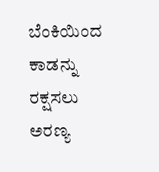ಬೆಂಕಿಯಿಂದ ಕಾಡನ್ನು ರಕ್ಷಸಲು ಅರಣ್ಯ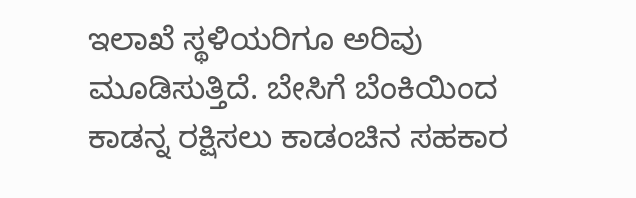ಇಲಾಖೆ ಸ್ಥಳಿಯರಿಗೂ ಅರಿವು ಮೂಡಿಸುತ್ತಿದೆ. ಬೇಸಿಗೆ ಬೆಂಕಿಯಿಂದ ಕಾಡನ್ನ ರಕ್ಷಿಸಲು ಕಾಡಂಚಿನ ಸಹಕಾರ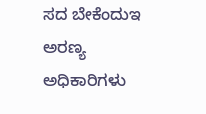ಸದ ಬೇಕೆಂದುಇ ಅರಣ್ಯ ಅಧಿಕಾರಿಗಳು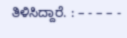ತಿಳಿಸಿದ್ದಾರೆ. : – - – – -